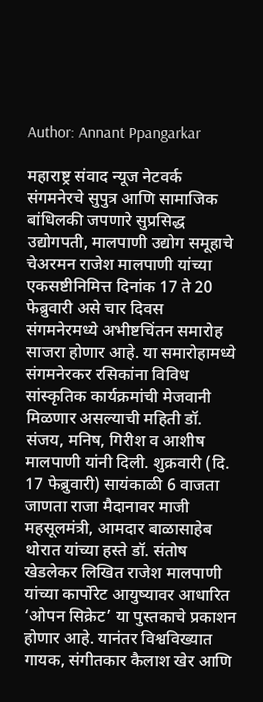Author: Annant Ppangarkar

महाराष्ट्र संवाद न्यूज नेटवर्क संगमनेरचे सुपुत्र आणि सामाजिक बांधिलकी जपणारे सुप्रसिद्ध उद्योगपती, मालपाणी उद्योग समूहाचे चेअरमन राजेश मालपाणी यांच्या एकसष्टीनिमित्त दिनांक 17 ते 20 फेब्रुवारी असे चार दिवस संगमनेरमध्ये अभीष्टचिंतन समारोह साजरा होणार आहे. या समारोहामध्ये संगमनेरकर रसिकांना विविध सांस्कृतिक कार्यक्रमांची मेजवानी मिळणार असल्याची महिती डॉ. संजय, मनिष, गिरीश व आशीष मालपाणी यांनी दिली. शुक्रवारी (दि. 17 फेब्रुवारी) सायंकाळी 6 वाजता जाणता राजा मैदानावर माजी महसूलमंत्री, आमदार बाळासाहेब थोरात यांच्या हस्ते डॉ. संतोष खेडलेकर लिखित राजेश मालपाणी यांच्या कार्पोरेट आयुष्यावर आधारित ‘ओपन सिक्रेट’ या पुस्तकाचे प्रकाशन होणार आहे. यानंतर विश्वविख्यात गायक, संगीतकार कैलाश खेर आणि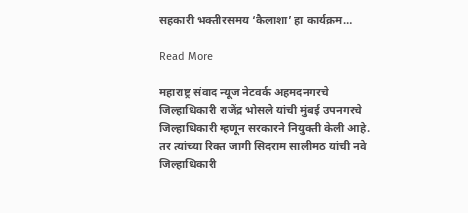सहकारी भक्तीरसमय ‘कैलाशा’ हा कार्यक्रम…

Read More

महाराष्ट्र संवाद न्यूज नेटवर्क अहमदनगरचे जिल्हाधिकारी राजेंद्र भोसले यांची मुंबई उपनगरचे जिल्हाधिकारी म्हणून सरकारने नियुक्ती केली आहे. तर त्यांच्या रिक्त जागी सिदराम सालीमठ यांची नवे जिल्हाधिकारी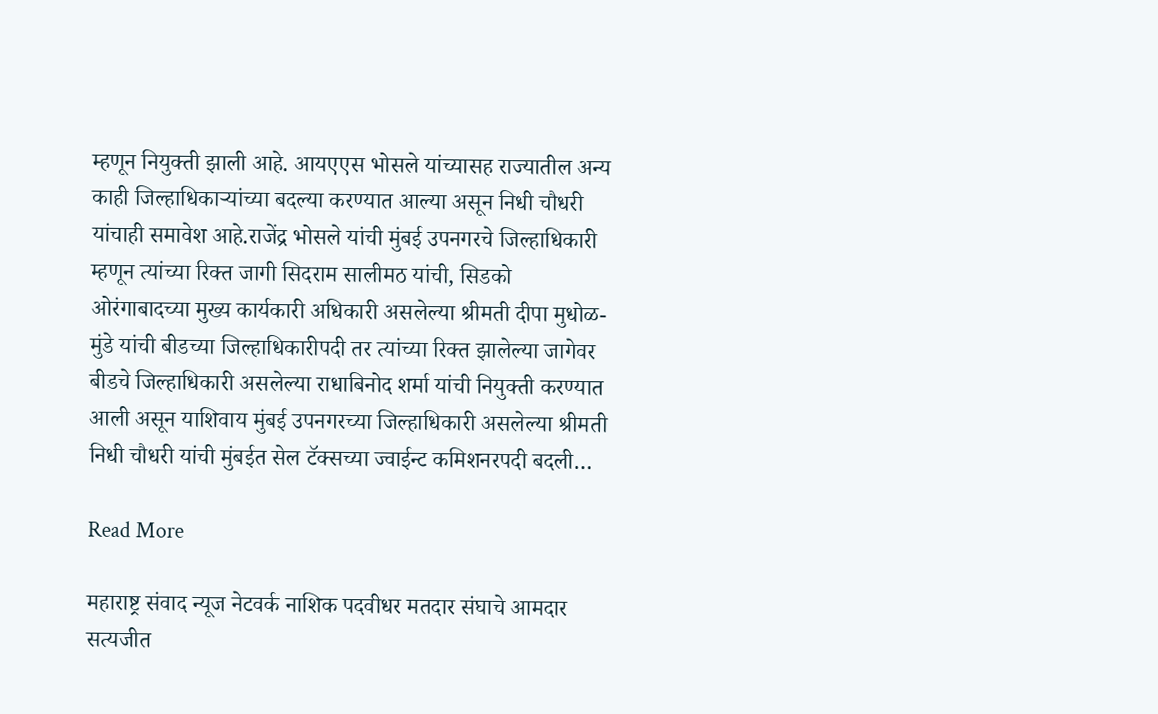म्हणून नियुक्ती झाली आहे. आयएएस भोसले यांच्यासह राज्यातील अन्य काही जिल्हाधिकाऱ्यांच्या बदल्या करण्यात आल्या असून निधी चौधरी यांचाही समावेश आहे.राजेंद्र भोसले यांची मुंबई उपनगरचे जिल्हाधिकारी म्हणून त्यांच्या रिक्त जागी सिदराम सालीमठ यांची, सिडको ओरंगाबादच्या मुख्य कार्यकारी अधिकारी असलेल्या श्रीमती दीपा मुधोळ-मुंडे यांची बीडच्या जिल्हाधिकारीपदी तर त्यांच्या रिक्त झालेल्या जागेवर बीडचे जिल्हाधिकारी असलेल्या राधाबिनोद शर्मा यांची नियुक्ती करण्यात आली असून याशिवाय मुंबई उपनगरच्या जिल्हाधिकारी असलेल्या श्रीमती निधी चौधरी यांची मुंबईत सेल टॅक्सच्या ज्वाईन्ट कमिशनरपदी बदली…

Read More

महाराष्ट्र संवाद न्यूज नेटवर्क नाशिक पदवीधर मतदार संघाचे आमदार सत्यजीत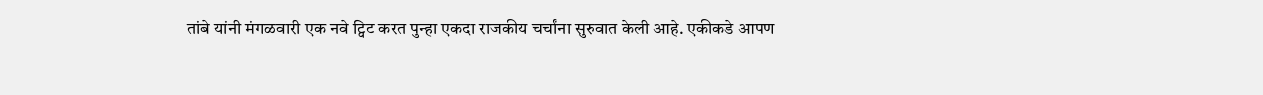तांबे यांनी मंगळवारी एक नवे ट्विट करत पुन्हा एकदा राजकीय चर्चांना सुरुवात केली आहे. एकीकडे आपण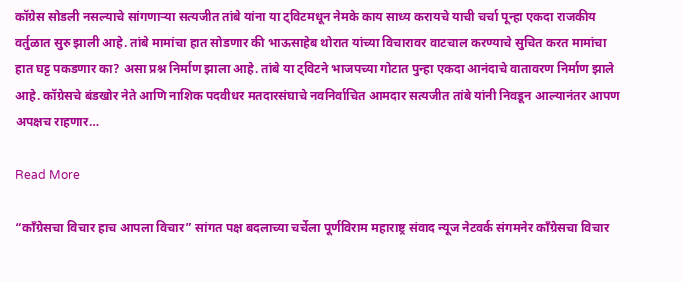कॉग्रेस सोडली नसल्याचे सांगणाऱ्या सत्यजीत तांबे यांना या ट्विटमधून नेमके काय साध्य करायचे याची चर्चा पून्हा एकदा राजकीय वर्तुळात सुरु झाली आहे. तांबे मामांचा हात सोडणार की भाऊसाहेब थोरात यांच्या विचारावर वाटचाल करण्याचे सुचित करत मामांचा हात घट्ट पकडणार का? असा प्रश्न निर्माण झाला आहे. तांबे या ट्विटने भाजपच्या गोटात पुन्हा एकदा आनंदाचे वातावरण निर्माण झाले आहे. कॉग्रेसचे बंडखोर नेते आणि नाशिक पदवीधर मतदारसंघाचे नवनिर्वाचित आमदार सत्यजीत तांबे यांनी निवडून आल्यानंतर आपण अपक्षच राहणार…

Read More

“काँग्रेसचा विचार हाच आपला विचार” सांगत पक्ष बदलाच्या चर्चेला पूर्णविराम महाराष्ट्र संवाद न्यूज नेटवर्क संगमनेर काँग्रेसचा विचार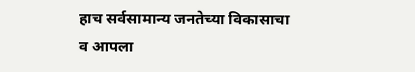हाच सर्वसामान्य जनतेच्या विकासाचा व आपला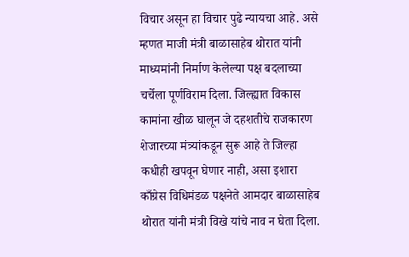विचार असून हा विचार पुढे न्यायचा आहे. असे म्हणत माजी मंत्री बाळासाहेब थोरात यांनी माध्यमांनी निर्माण केलेल्या पक्ष बदलाच्या चर्चेला पूर्णविराम दिला. जिल्ह्यात विकास कामांना खीळ घालून जे दहशतीचे राजकारण शेजारच्या मंत्र्यांकडून सुरू आहे ते जिल्हा कधीही खपवून घेणार नाही, असा इशारा काँग्रेस विधिमंडळ पक्षनेते आमदार बाळासाहेब थोरात यांनी मंत्री विखे यांचे नाव न घेता दिला.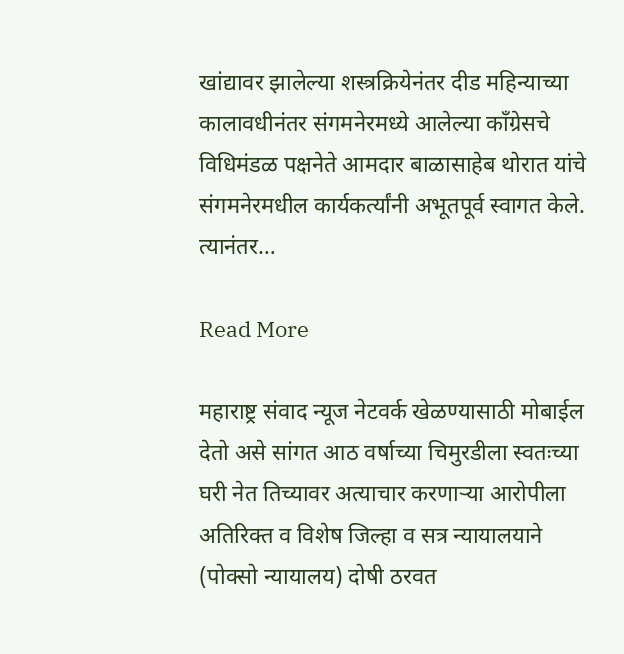खांद्यावर झालेल्या शस्त्रक्रियेनंतर दीड महिन्याच्या कालावधीनंतर संगमनेरमध्ये आलेल्या काँग्रेसचे विधिमंडळ पक्षनेते आमदार बाळासाहेब थोरात यांचे संगमनेरमधील कार्यकर्त्यांनी अभूतपूर्व स्वागत केले. त्यानंतर…

Read More

महाराष्ट्र संवाद न्यूज नेटवर्क खेळण्यासाठी मोबाईल देतो असे सांगत आठ वर्षाच्या चिमुरडीला स्वतःच्या घरी नेत तिच्यावर अत्याचार करणाऱ्या आरोपीला अतिरिक्त व विशेष जिल्हा व सत्र न्यायालयाने (पोक्सो न्यायालय) दोषी ठरवत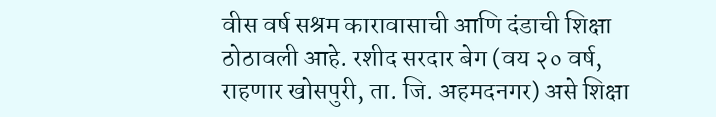वीस वर्ष सश्रम कारावासाची आणि दंडाची शिक्षा ठोठावली आहे. रशीद सरदार बेग (वय २० वर्ष, राहणार खोसपुरी, ता. जि. अहमदनगर) असे शिक्षा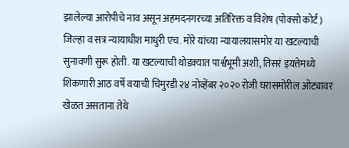झालेल्या आरोपीचे नाव असून अहमदनगरच्या अतिरिक्त व विशेष (पोक्सो कोर्ट) जिल्हा व सत्र न्यायाधीश माधुरी एच. मोरे यांच्या न्यायालयासमोर या खटल्याची सुनावणी सुरू होती. या खटल्याची थोडक्यात पार्श्वभूमी अशी, तिसरं इयत्तेमध्ये शिकणारी आठ वर्षे वयाची चिमुरडी २४ नोव्हेंबर २०२० रोजी घरासमोरील ओट्यावर खेळत असताना तेथे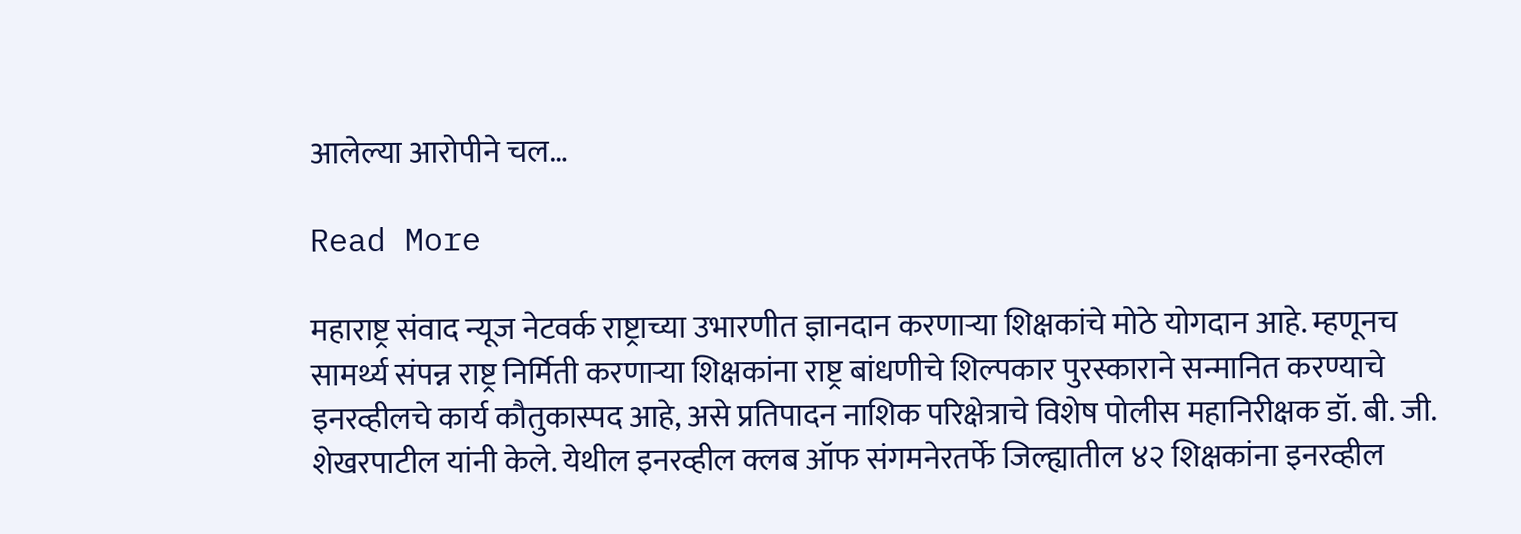आलेल्या आरोपीने चल…

Read More

महाराष्ट्र संवाद न्यूज नेटवर्क राष्ट्राच्या उभारणीत ज्ञानदान करणाऱ्या शिक्षकांचे मोठे योगदान आहे. म्हणूनच सामर्थ्य संपन्न राष्ट्र निर्मिती करणाऱ्या शिक्षकांना राष्ट्र बांधणीचे शिल्पकार पुरस्काराने सन्मानित करण्याचे इनरव्हीलचे कार्य कौतुकास्पद आहे, असे प्रतिपादन नाशिक परिक्षेत्राचे विशेष पोलीस महानिरीक्षक डॉ. बी. जी. शेखरपाटील यांनी केले. येथील इनरव्हील क्लब ऑफ संगमनेरतर्फे जिल्ह्यातील ४२ शिक्षकांना इनरव्हील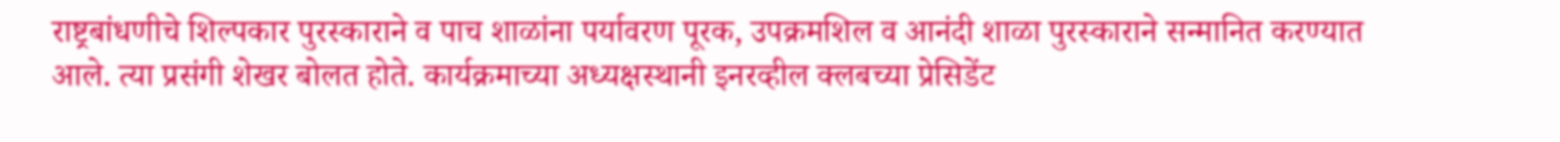राष्ट्रबांधणीचे शिल्पकार पुरस्काराने व पाच शाळांना पर्यावरण पूरक, उपक्रमशिल व आनंदी शाळा पुरस्काराने सन्मानित करण्यात आले. त्या प्रसंगी शेखर बोलत होते. कार्यक्रमाच्या अध्यक्षस्थानी इनरव्हील क्लबच्या प्रेसिडेंट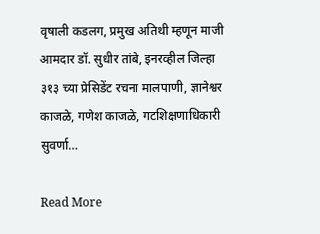वृषाली कडलग, प्रमुख अतिथी म्हणून माजी आमदार डॉ. सुधीर तांबे, इनरव्हील जिल्हा ३१३ च्या प्रेसिडेंट रचना मालपाणी, ज्ञानेश्वर काजळे, गणेश काजळे, गटशिक्षणाधिकारी सुवर्णा…

Read More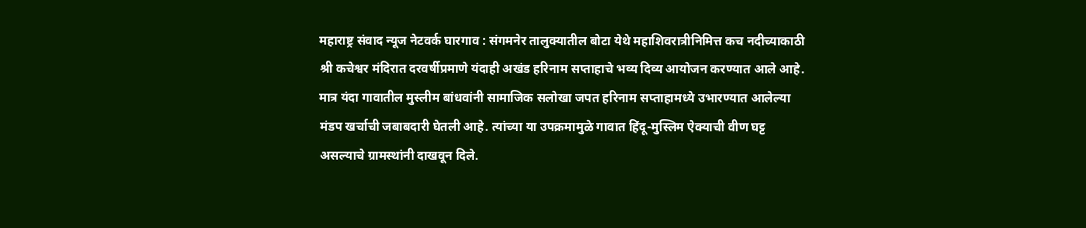महाराष्ट्र संवाद न्यूज नेटवर्क घारगाव : संगमनेर तालुक्यातील बोटा येथे महाशिवरात्रीनिमित्त कच नदीच्याकाठी श्री कचेश्वर मंदिरात दरवर्षीप्रमाणे यंदाही अखंड हरिनाम सप्ताहाचे भव्य दिव्य आयोजन करण्यात आले आहे. मात्र यंदा गावातील मुस्लीम बांधवांनी सामाजिक सलोखा जपत हरिनाम सप्ताहामध्ये उभारण्यात आलेल्या मंडप खर्चाची जबाबदारी घेतली आहे. त्यांच्या या उपक्रमामुळे गावात हिंदू-मुस्लिम ऐक्याची वीण घट्ट असल्याचे ग्रामस्थांनी दाखवून दिले.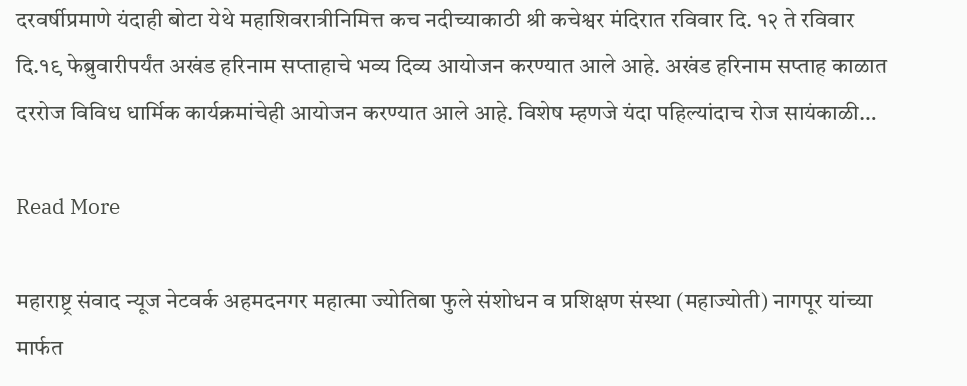दरवर्षीप्रमाणे यंदाही बोटा येथे महाशिवरात्रीनिमित्त कच नदीच्याकाठी श्री कचेश्वर मंदिरात रविवार दि. १२ ते रविवार दि.१९ फेब्रुवारीपर्यंत अखंड हरिनाम सप्ताहाचे भव्य दिव्य आयोजन करण्यात आले आहे. अखंड हरिनाम सप्ताह काळात दररोज विविध धार्मिक कार्यक्रमांचेही आयोजन करण्यात आले आहे. विशेष म्हणजे यंदा पहिल्यांदाच रोज सायंकाळी…

Read More

महाराष्ट्र संवाद न्यूज नेटवर्क अहमदनगर महात्मा ज्योतिबा फुले संशोधन व प्रशिक्षण संस्था (महाज्योती) नागपूर यांच्या मार्फत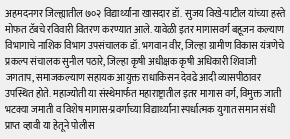अहमदनगर जिल्ह्यातील ७०२ विद्यार्थ्यांना खासदार डॉ. सुजय विखे-पाटील यांच्या हस्ते मोफत टॅबचे रविवारी वितरण करण्यात आले. यावेळी इतर मागासवर्ग बहूजन कल्याण विभागाचे नाशिक विभाग उपसंचालक डॉ. भगवान वीर, जिल्हा ग्रामीण विकास यंत्रणेचे प्रकल्प संचालक सुनील पठारे, जिल्हा कृषी अधीक्षक कृषी अधिकारी शिवाजी जगताप, समाजकल्याण सहायक आयुक्त राधाकिसन देवढे आदी व्यासपीठावर उपस्थित होते. महाज्योती या संस्थेमार्फत महाराष्ट्रातील इतर मागास वर्ग, विमुक्त जाती भटक्या जमाती व विशेष मागास-प्रवर्गाच्या विद्यार्थ्यांना स्पर्धात्मक युगात समान संधी प्राप्त व्हावी या हेतूने पोलीस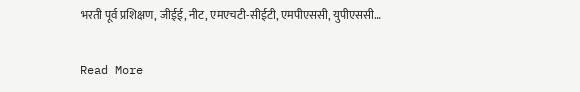भरती पूर्व प्रशिक्षण, जीईई, नीट, एमएचटी-सीईटी, एमपीएससी, युपीएससी…

Read More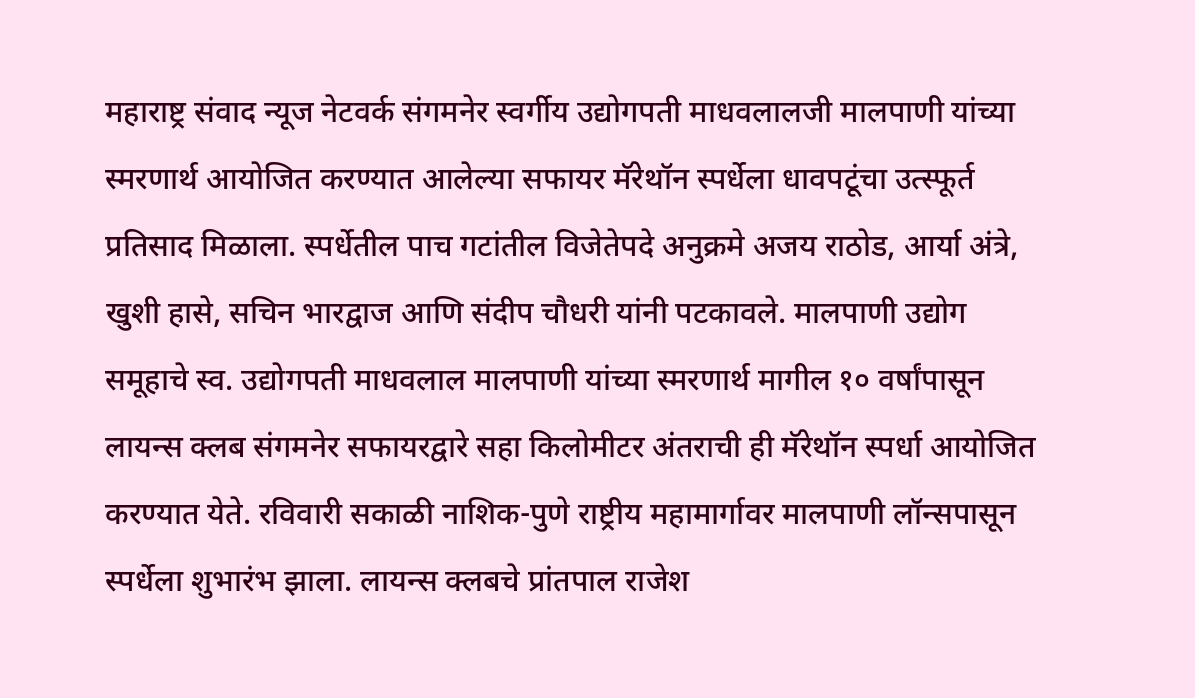महाराष्ट्र संवाद न्यूज नेटवर्क संगमनेर स्वर्गीय उद्योगपती माधवलालजी मालपाणी यांच्या स्मरणार्थ आयोजित करण्यात आलेल्या सफायर मॅरेथॉन स्पर्धेला धावपटूंचा उत्स्फूर्त प्रतिसाद मिळाला. स्पर्धेतील पाच गटांतील विजेतेपदे अनुक्रमे अजय राठोड, आर्या अंत्रे, खुशी हासे, सचिन भारद्वाज आणि संदीप चौधरी यांनी पटकावले. मालपाणी उद्योग समूहाचे स्व. उद्योगपती माधवलाल मालपाणी यांच्या स्मरणार्थ मागील १० वर्षांपासून लायन्स क्लब संगमनेर सफायरद्वारे सहा किलोमीटर अंतराची ही मॅरेथॉन स्पर्धा आयोजित करण्यात येते. रविवारी सकाळी नाशिक-पुणे राष्ट्रीय महामार्गावर मालपाणी लॉन्सपासून स्पर्धेला शुभारंभ झाला. लायन्स क्लबचे प्रांतपाल राजेश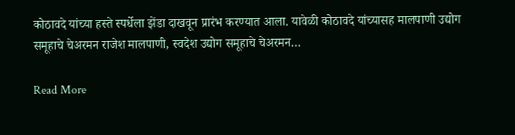कोठावदे यांच्या हस्ते स्पर्धेला झेंडा दाखवून प्रारंभ करण्यात आला. यावेळी कोठावदे यांच्यासह मालपाणी उद्योग समूहाचे चेअरमन राजेश मालपाणी, स्वदेश उद्योग समूहाचे चेअरमन…

Read More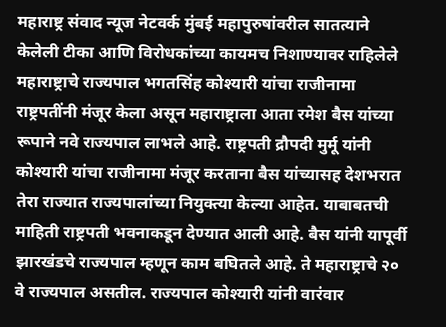महाराष्ट्र संवाद न्यूज नेटवर्क मुंबई महापुरुषांवरील सातत्याने केलेली टीका आणि विरोधकांच्या कायमच निशाण्यावर राहिलेले महाराष्ट्राचे राज्यपाल भगतसिंह कोश्यारी यांचा राजीनामा राष्ट्रपतींनी मंजूर केला असून महाराष्ट्राला आता रमेश बैस यांच्या रूपाने नवे राज्यपाल लाभले आहे. राष्ट्रपती द्रौपदी मुर्मू यांनी कोश्यारी यांचा राजीनामा मंजूर करताना बैस यांच्यासह देशभरात तेरा राज्यात राज्यपालांच्या नियुक्त्या केल्या आहेत. याबाबतची माहिती राष्ट्रपती भवनाकडून देण्यात आली आहे. बैस यांनी यापूर्वी झारखंडचे राज्यपाल म्हणून काम बघितले आहे. ते महाराष्ट्राचे २० वे राज्यपाल असतील. राज्यपाल कोश्यारी यांनी वारंवार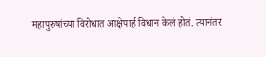महापुरुषांच्या विरोधात आक्षेपार्ह विधान केलं होतं. त्यानंतर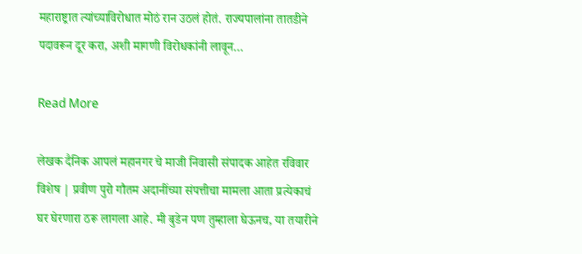महाराष्ट्रात त्यांच्याविरोधात मोठं रान उठलं होतं. राज्यपालांना तातडीने पदावरून दूर करा, अशी मागणी विरोधकांनी लावून…

Read More

लेखक दैनिक आपलं महानगर चे माजी निवासी संपादक आहेत रविवार विशेष | प्रवीण पुरो गौतम अदानींच्या संपत्तीचा मामला आता प्रत्येकाचं घर घेरणारा ठरू लागला आहे. मी बुडेन पण तुम्हाला घेऊनच, या तयारीने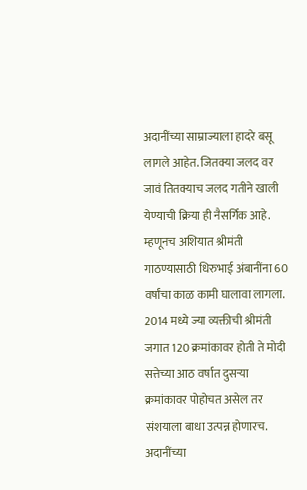अदानींच्या साम्राज्याला हादरे बसू लागले आहेत. जितक्या जलद वर जावं तितक्याच जलद गतीने खाली येण्याची क्रिया ही नैसर्गिक आहे. म्हणूनच अशियात श्रीमंती गाठण्यासाठी धिरुभाई अंबानींना 60 वर्षांचा काळ कामी घालावा लागला. 2014 मध्ये ज्या व्यक्तीची श्रीमंती जगात 120 क्रमांकावर होती ते मोदी सत्तेच्या आठ वर्षात दुसर्‍या क्रमांकावर पोहोचत असेल तर संशयाला बाधा उत्पन्न होणारच. अदानींच्या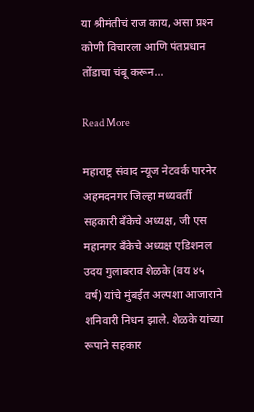या श्रीमंतीचं राज काय, असा प्रश्‍न कोणी विचारला आणि पंतप्रधान तोंडाचा चंबू करून…

Read More

महाराष्ट्र संवाद न्यूज नेटवर्क पारनेर अहमदनगर जिल्हा मध्यवर्ती सहकारी बँकेचे अध्यक्ष, जी एस महानगर बँकेचे अध्यक्ष एडिशनल उदय गुलाबराव शेळके (वय ४५ वर्ष) यांचे मुंबईत अल्पशा आजाराने शनिवारी निधन झाले. शेळके यांच्या रूपाने सहकार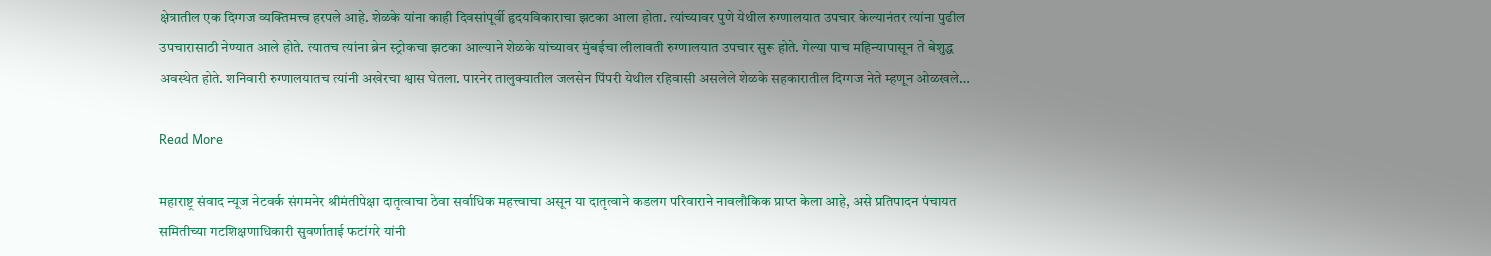क्षेत्रातील एक दिग्गज व्यक्तिमत्त्व हरपले आहे. शेळके यांना काही दिवसांपूर्वी हृदयविकाराचा झटका आला होता. त्यांच्यावर पुणे येथील रुग्णालयात उपचार केल्यानंतर त्यांना पुढील उपचारासाठी नेण्यात आले होते. त्यातच त्यांना ब्रेन स्ट्रोकचा झटका आल्याने शेळके यांच्यावर मुंबईचा लीलावती रुग्णालयात उपचार सुरू होते. गेल्या पाच महिन्यापासून ते बेशुद्ध अवस्थेत होते. शनिवारी रुग्णालयातच त्यांनी अखेरचा श्वास घेतला. पारनेर तालुक्यातील जलसेन पिंपरी येथील रहिवासी असलेले शेळके सहकारातील दिग्गज नेते म्हणून ओळखले…

Read More

महाराष्ट्र संवाद न्यूज नेटवर्क संगमनेर श्रीमंतीपेक्षा दातृत्वाचा ठेवा सर्वाधिक महत्त्वाचा असून या दातृत्वाने कडलग परिवाराने नावलौकिक प्राप्त केला आहे, असे प्रतिपादन पंचायत समितीच्या गटशिक्षणाधिकारी सुवर्णाताई फटांगरे यांनी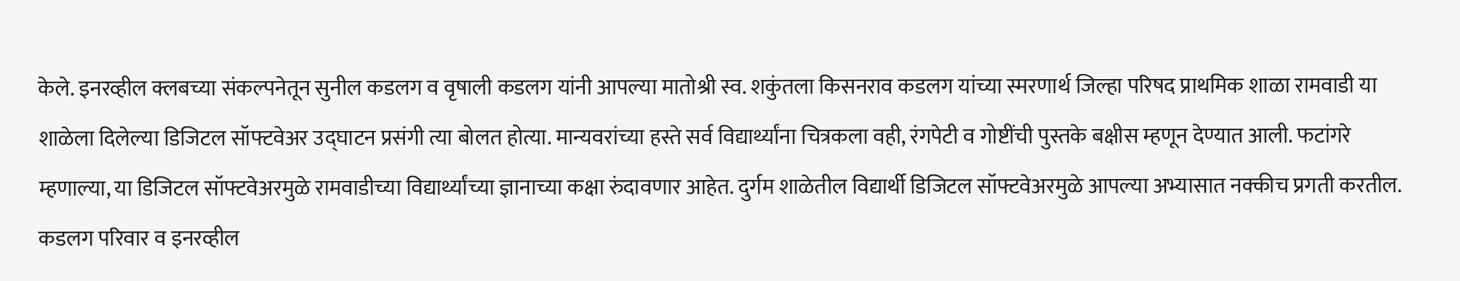केले. इनरव्हील क्लबच्या संकल्पनेतून सुनील कडलग व वृषाली कडलग यांनी आपल्या मातोश्री स्व. शकुंतला किसनराव कडलग यांच्या स्मरणार्थ जिल्हा परिषद प्राथमिक शाळा रामवाडी या शाळेला दिलेल्या डिजिटल सॉफ्टवेअर उद्घाटन प्रसंगी त्या बोलत होत्या. मान्यवरांच्या हस्ते सर्व विद्यार्थ्यांना चित्रकला वही, रंगपेटी व गोष्टींची पुस्तके बक्षीस म्हणून देण्यात आली. फटांगरे म्हणाल्या, या डिजिटल सॉफ्टवेअरमुळे रामवाडीच्या विद्यार्थ्यांच्या ज्ञानाच्या कक्षा रुंदावणार आहेत. दुर्गम शाळेतील विद्यार्थी डिजिटल सॉफ्टवेअरमुळे आपल्या अभ्यासात नक्कीच प्रगती करतील. कडलग परिवार व इनरव्हील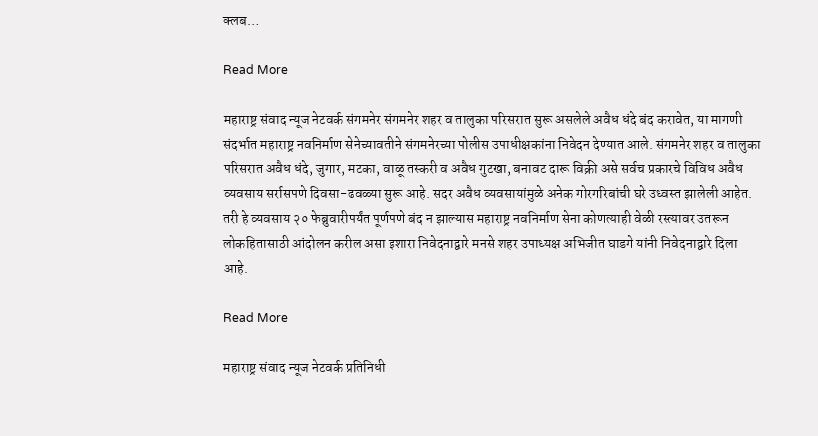क्लब…

Read More

महाराष्ट्र संवाद न्यूज नेटवर्क संगमनेर संगमनेर शहर व तालुका परिसरात सुरू असलेले अवैध धंदे बंद करावेत, या मागणी संदर्भात महाराष्ट्र नवनिर्माण सेनेच्यावतीने संगमनेरच्या पोलीस उपाधीक्षकांना निवेदन देण्यात आले. संगमनेर शहर व तालुका परिसरात अवैध धंदे, जुगार, मटका, वाळू तस्करी व अवैध गुटखा, बनावट दारू विक्री असे सर्वच प्रकारचे विविध अवैध व्यवसाय सर्रासपणे दिवसा-ढवळ्या सुरू आहे. सदर अवैध व्यवसायांमुळे अनेक गोरगरिबांची घरे उध्वस्त झालेली आहेत. तरी हे व्यवसाय २० फेब्रुवारीपर्यंत पूर्णपणे बंद न झाल्यास महाराष्ट्र नवनिर्माण सेना कोणत्याही वेळी रस्त्यावर उतरून लोकहितासाठी आंदोलन करील असा इशारा निवेदनाद्वारे मनसे शहर उपाध्यक्ष अभिजीत घाडगे यांनी निवेदनाद्वारे दिला आहे.

Read More

महाराष्ट्र संवाद न्यूज नेटवर्क प्रतिनिधी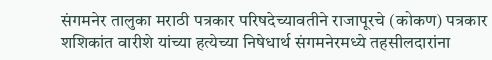संगमनेर तालुका मराठी पत्रकार परिषदेच्यावतीने राजापूरचे (कोकण) पत्रकार शशिकांत वारीशे यांच्या हत्येच्या निषेधार्थ संगमनेरमध्ये तहसीलदारांना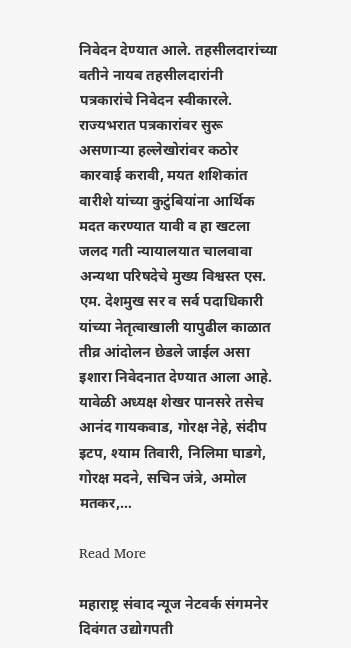निवेदन देण्यात आले. तहसीलदारांच्या वतीने नायब तहसीलदारांनी पत्रकारांचे निवेदन स्वीकारले. राज्यभरात पत्रकारांवर सुरू असणाऱ्या हल्लेखोरांवर कठोर कारवाई करावी, मयत शशिकांत वारीशे यांच्या कुटुंबियांना आर्थिक मदत करण्यात यावी व हा खटला जलद गती न्यायालयात चालवावा अन्यथा परिषदेचे मुख्य विश्वस्त एस. एम. देशमुख सर व सर्व पदाधिकारी यांच्या नेतृत्वाखाली यापुढील काळात तीव्र आंदोलन छेडले जाईल असा इशारा निवेदनात देण्यात आला आहे. यावेळी अध्यक्ष शेखर पानसरे तसेच आनंद गायकवाड, गोरक्ष नेहे, संदीप इटप, श्याम तिवारी, निलिमा घाडगे, गोरक्ष मदने, सचिन जंत्रे, अमोल मतकर,…

Read More

महाराष्ट्र संवाद न्यूज नेटवर्क संगमनेर दिवंगत उद्योगपती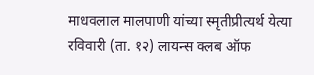माधवलाल मालपाणी यांच्या स्मृतीप्रीत्यर्थ येत्या रविवारी (ता. १२) लायन्स क्लब ऑफ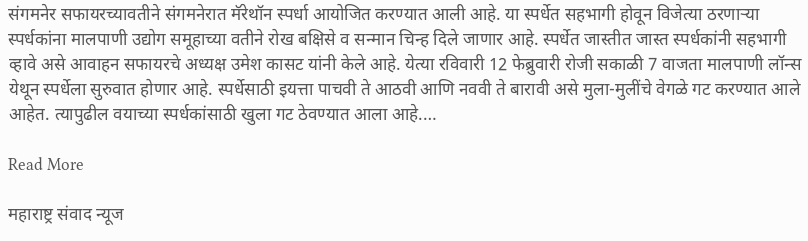संगमनेर सफायरच्यावतीने संगमनेरात मॅरेथॉन स्पर्धा आयोजित करण्यात आली आहे. या स्पर्धेत सहभागी होवून विजेत्या ठरणार्‍या स्पर्धकांना मालपाणी उद्योग समूहाच्या वतीने रोख बक्षिसे व सन्मान चिन्ह दिले जाणार आहे. स्पर्धेत जास्तीत जास्त स्पर्धकांनी सहभागी व्हावे असे आवाहन सफायरचे अध्यक्ष उमेश कासट यांनी केले आहे. येत्या रविवारी 12 फेब्रुवारी रोजी सकाळी 7 वाजता मालपाणी लॉन्स येथून स्पर्धेला सुरुवात होणार आहे. स्पर्धेसाठी इयत्ता पाचवी ते आठवी आणि नववी ते बारावी असे मुला-मुलींचे वेगळे गट करण्यात आले आहेत. त्यापुढील वयाच्या स्पर्धकांसाठी खुला गट ठेवण्यात आला आहे.…

Read More

महाराष्ट्र संवाद न्यूज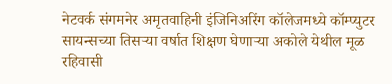नेटवर्क संगमनेर अमृतवाहिनी इंजिनिअरिंग कॉलेजमध्ये कॉम्प्युटर सायन्सच्या तिसर्‍या वर्षात शिक्षण घेणार्‍या अकोले येथील मूळ रहिवासी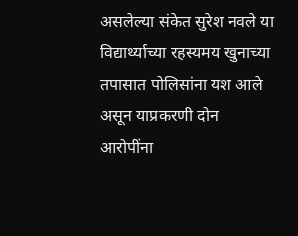असलेल्या संकेत सुरेश नवले या विद्यार्थ्याच्या रहस्यमय खुनाच्या तपासात पोलिसांना यश आले असून याप्रकरणी दोन आरोपींना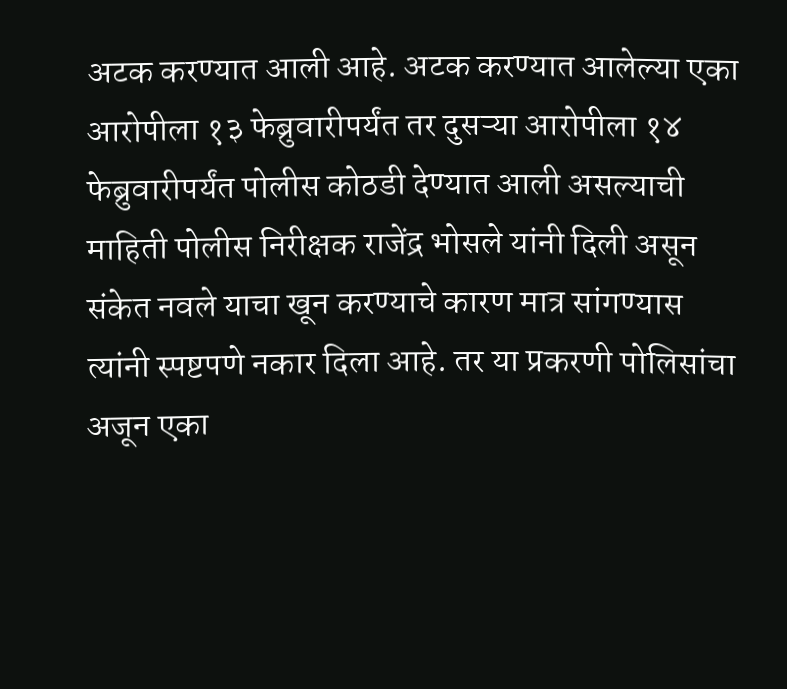अटक करण्यात आली आहे. अटक करण्यात आलेल्या एका आरोपीला १३ फेब्रुवारीपर्यंत तर दुसऱ्या आरोपीला १४ फेब्रुवारीपर्यंत पोलीस कोठडी देण्यात आली असल्याची माहिती पोलीस निरीक्षक राजेंद्र भोसले यांनी दिली असून संकेत नवले याचा खून करण्याचे कारण मात्र सांगण्यास त्यांनी स्पष्टपणे नकार दिला आहे. तर या प्रकरणी पोलिसांचा अजून एका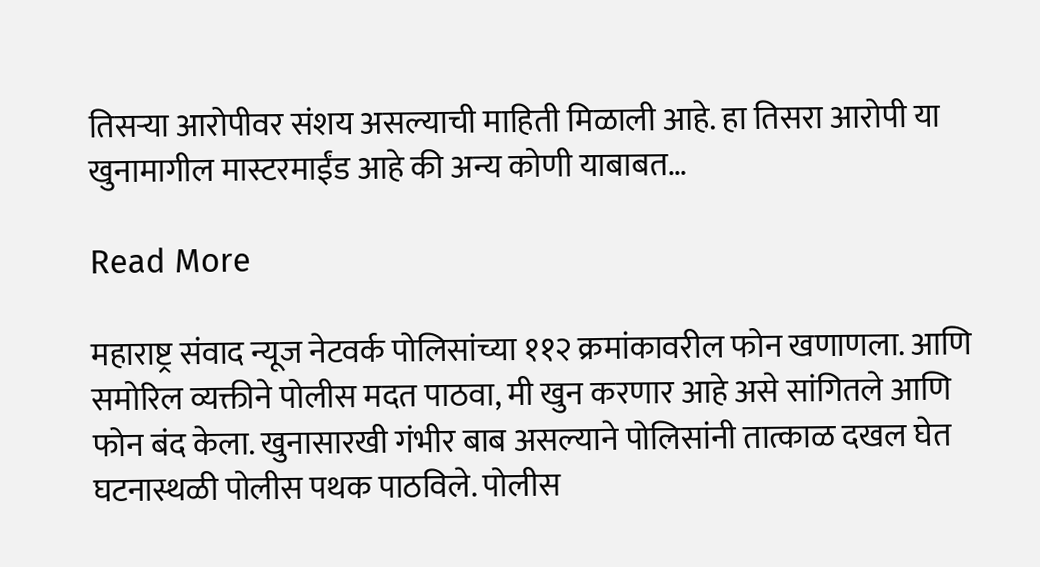तिसऱ्या आरोपीवर संशय असल्याची माहिती मिळाली आहे. हा तिसरा आरोपी या खुनामागील मास्टरमाईंड आहे की अन्य कोणी याबाबत…

Read More

महाराष्ट्र संवाद न्यूज नेटवर्क पोलिसांच्या ११२ क्रमांकावरील फोन खणाणला. आणि समोरिल व्यक्तीने पोलीस मदत पाठवा, मी खुन करणार आहे असे सांगितले आणि फोन बंद केला. खुनासारखी गंभीर बाब असल्याने पोलिसांनी तात्काळ दखल घेत घटनास्थळी पोलीस पथक पाठविले. पोलीस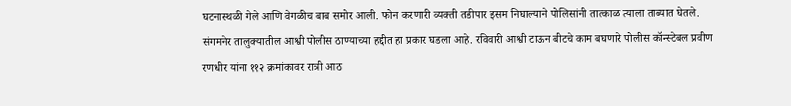घटनास्थळी गेले आणि वेगळीच बाब समोर आली. फोन करणारी व्यक्ती तडीपार इसम निघाल्याने पोलिसांनी तात्काळ त्याला ताब्यात घेतले. संगमनेर तालुक्यातील आश्वी पोलीस ठाण्याच्या हद्दीत हा प्रकार घडला आहे. रविवारी आश्वी टाऊन बीटचे काम बघणारे पोलीस कॉन्स्टेबल प्रवीण रणधीर यांना ११२ क्रमांकावर रात्री आठ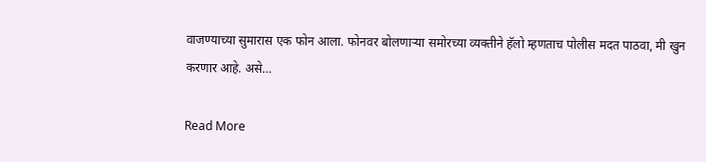वाजण्याच्या सुमारास एक फोन आला. फोनवर बोलणाऱ्या समोरच्या व्यक्तीने हॅलो म्हणताच पोलीस मदत पाठवा, मी खुन करणार आहे. असे…

Read More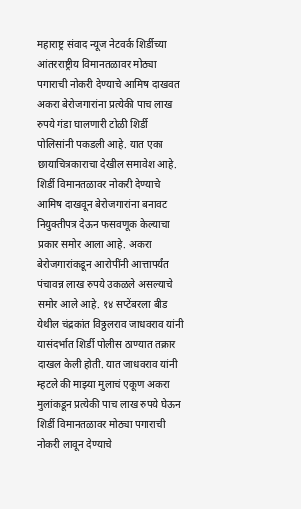महाराष्ट्र संवाद न्यूज नेटवर्क शिर्डीच्या आंतरराष्ट्रीय विमानतळावर मोठ्या पगाराची नोकरी देण्याचे आमिष दाखवत अकरा बेरोजगारांना प्रत्येकी पाच लाख रुपये गंडा घालणारी टोळी शिर्डी पोलिसांनी पकडली आहे. यात एका छायाचित्रकाराचा देखील समावेश आहे. शिर्डी विमानतळावर नोकरी देण्याचे आमिष दाखवून बेरोजगारांना बनावट नियुक्तीपत्र देऊन फसवणूक केल्याचा प्रकार समोर आला आहे. अकरा बेरोजगारांकडून आरोपींनी आत्तापर्यंत पंचावन्न लाख रुपये उकळले असल्याचे समोर आले आहे. १४ सप्टेंबरला बीड येथील चंद्रकांत विठ्ठलराव जाधवराव यांनी यासंदर्भात शिर्डी पोलीस ठाण्यात तक्रार दाखल केली होती. यात जाधवराव यांनी म्हटले की माझ्या मुलाचं एकूण अकरा मुलांकडून प्रत्येकी पाच लाख रुपये घेऊन शिर्डी विमानतळावर मोठ्या पगाराची नोकरी लावून देण्याचे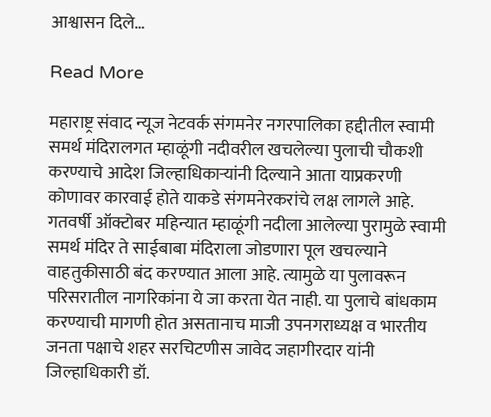आश्वासन दिले…

Read More

महाराष्ट्र संवाद न्यूज नेटवर्क संगमनेर नगरपालिका हद्दीतील स्वामी समर्थ मंदिरालगत म्हाळूंगी नदीवरील खचलेल्या पुलाची चौकशी करण्याचे आदेश जिल्हाधिकाऱ्यांनी दिल्याने आता याप्रकरणी कोणावर कारवाई होते याकडे संगमनेरकरांचे लक्ष लागले आहे. गतवर्षी ऑक्टोबर महिन्यात म्हाळूंगी नदीला आलेल्या पुरामुळे स्वामी समर्थ मंदिर ते साईबाबा मंदिराला जोडणारा पूल खचल्याने वाहतुकीसाठी बंद करण्यात आला आहे. त्यामुळे या पुलावरून परिसरातील नागरिकांना ये जा करता येत नाही. या पुलाचे बांधकाम करण्याची मागणी होत असतानाच माजी उपनगराध्यक्ष व भारतीय जनता पक्षाचे शहर सरचिटणीस जावेद जहागीरदार यांनी जिल्हाधिकारी डॉ.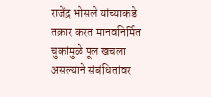राजेंद्र भोसले यांच्याकडे तक्रार करत मानवनिर्मित चुकांमुळे पूल खचला असल्याने संबंधितांवर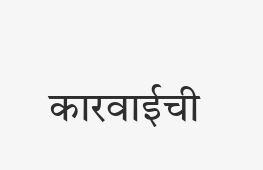कारवाईची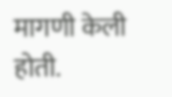मागणी केली होती.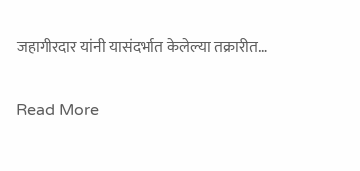जहागीरदार यांनी यासंदर्भात केलेल्या तक्रारीत…

Read More